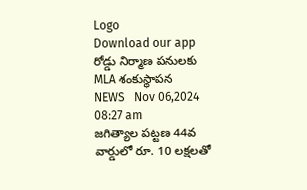Logo
Download our app
రోడ్డు నిర్మాణ పనులకు MLA శంకుస్థాపన
NEWS   Nov 06,2024 08:27 am
జగిత్యాల పట్టణ 44వ వార్డులో రూ. 10 లక్షలతో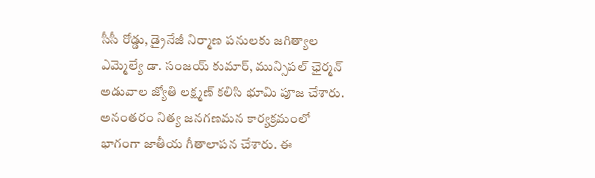సీసీ రోడ్డు, డ్రైనేజీ నిర్మాణ పనులకు జగిత్యాల ఎమ్మెల్యే డా. సంజయ్ కుమార్, మున్సిపల్ ఛైర్మన్ అడువాల జ్యోతి లక్ష్మణ్ కలిసి భూమి పూజ చేశారు. అనంతరం నిత్య జనగణమన కార్యక్రమంలో భాగంగా జాతీయ గీతాలాపన చేశారు. ఈ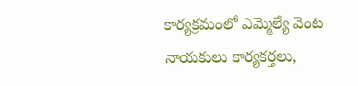కార్యక్రమంలో ఎమ్మెల్యే వెంట నాయకులు కార్యకర్తలు,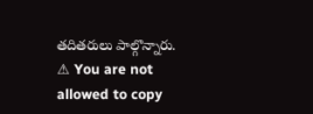తదితరులు పాల్గొన్నారు.
⚠ You are not allowed to copy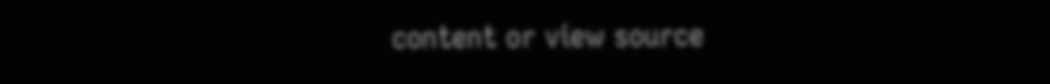content or view source